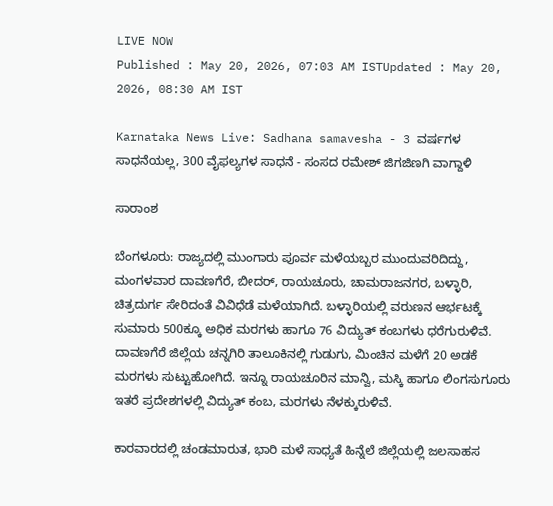LIVE NOW
Published : May 20, 2026, 07:03 AM ISTUpdated : May 20, 2026, 08:30 AM IST

Karnataka News Live: Sadhana samavesha - 3 ವರ್ಷಗಳ ಸಾಧನೆಯಲ್ಲ, 300 ವೈಫಲ್ಯಗಳ ಸಾಧನೆ - ಸಂಸದ ರಮೇಶ್ ಜಿಗಜಿಣಗಿ ವಾಗ್ದಾಳಿ

ಸಾರಾಂಶ

ಬೆಂಗಳೂರು: ರಾಜ್ಯದಲ್ಲಿ ಮುಂಗಾರು ಪೂರ್ವ ಮಳೆಯಬ್ಬರ ಮುಂದುವರಿದಿದ್ದು, ಮಂಗಳವಾರ ದಾವಣಗೆರೆ, ಬೀದರ್‌, ರಾಯಚೂರು, ಚಾಮರಾಜನಗರ, ಬಳ್ಳಾರಿ, ಚಿತ್ರದುರ್ಗ ಸೇರಿದಂತೆ ವಿವಿಧೆಡೆ ಮಳೆಯಾಗಿದೆ. ಬಳ್ಳಾರಿಯಲ್ಲಿ ವರುಣನ ಆರ್ಭಟಕ್ಕೆ ಸುಮಾರು 500ಕ್ಕೂ ಅಧಿಕ ಮರಗಳು ಹಾಗೂ 76 ವಿದ್ಯುತ್ ಕಂಬಗಳು ಧರೆಗುರುಳಿವೆ. ದಾವಣಗೆರೆ ಜಿಲ್ಲೆಯ ಚನ್ನಗಿರಿ ತಾಲೂಕಿನಲ್ಲಿ ಗುಡುಗು, ಮಿಂಚಿನ ಮಳೆಗೆ 20 ಅಡಕೆ ಮರಗಳು ಸುಟ್ಟುಹೋಗಿದೆ. ಇನ್ನೂ ರಾಯಚೂರಿನ ಮಾನ್ವಿ, ಮಸ್ಕಿ ಹಾಗೂ ಲಿಂಗಸುಗೂರು ಇತರೆ ಪ್ರದೇಶಗಳಲ್ಲಿ ವಿದ್ಯುತ್‌ ಕಂಬ, ಮರಗಳು ನೆಳಕ್ಕುರುಳಿವೆ.

ಕಾರವಾರದಲ್ಲಿ ಚಂಡಮಾರುತ, ಭಾರಿ ಮಳೆ ಸಾಧ್ಯತೆ ಹಿನ್ನೆಲೆ ಜಿಲ್ಲೆಯಲ್ಲಿ ಜಲಸಾಹಸ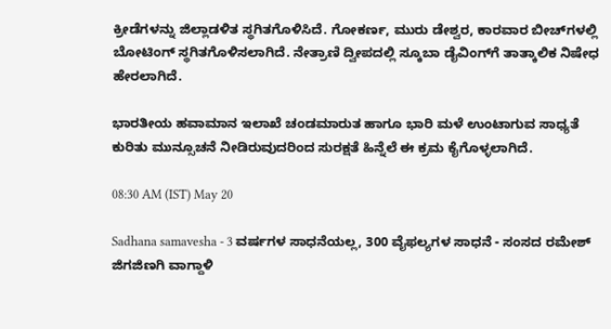ಕ್ರೀಡೆಗಳನ್ನು ಜಿಲ್ಲಾಡಳಿತ ಸ್ಥಗಿತಗೊಳಿಸಿದೆ. ಗೋಕರ್ಣ, ಮುರು ಡೇಶ್ವರ, ಕಾರವಾರ ಬೀಚ್‌ಗಳಲ್ಲಿ ಬೋಟಿಂಗ್ ಸ್ಥಗಿತಗೊಳಿಸಲಾಗಿದೆ. ನೇತ್ರಾಣಿ ದ್ವೀಪದಲ್ಲಿ ಸ್ಕೂಬಾ ಡೈವಿಂಗ್‌ಗೆ ತಾತ್ಕಾಲಿಕ ನಿಷೇಧ ಹೇರಲಾಗಿದೆ.

ಭಾರತೀಯ ಹವಾಮಾನ ಇಲಾಖೆ ಚಂಡಮಾರುತ ಹಾಗೂ ಭಾರಿ ಮಳೆ ಉಂಟಾಗುವ ಸಾಧ್ಯತೆ ಕುರಿತು ಮುನ್ಸೂಚನೆ ನೀಡಿರುವುದರಿಂದ ಸುರಕ್ಷತೆ ಹಿನ್ನೆಲೆ ಈ ಕ್ರಮ ಕೈಗೊಳ್ಳಲಾಗಿದೆ.

08:30 AM (IST) May 20

Sadhana samavesha - 3 ವರ್ಷಗಳ ಸಾಧನೆಯಲ್ಲ, 300 ವೈಫಲ್ಯಗಳ ಸಾಧನೆ - ಸಂಸದ ರಮೇಶ್ ಜಿಗಜಿಣಗಿ ವಾಗ್ದಾಳಿ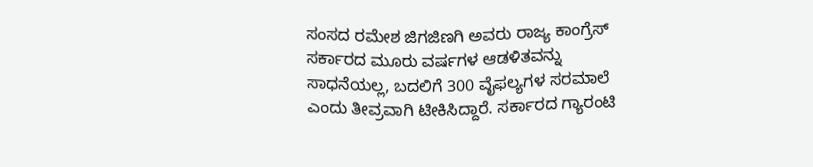ಸಂಸದ ರಮೇಶ ಜಿಗಜಿಣಗಿ ಅವರು ರಾಜ್ಯ ಕಾಂಗ್ರೆಸ್ ಸರ್ಕಾರದ ಮೂರು ವರ್ಷಗಳ ಆಡಳಿತವನ್ನು ಸಾಧನೆಯಲ್ಲ, ಬದಲಿಗೆ 300 ವೈಫಲ್ಯಗಳ ಸರಮಾಲೆ ಎಂದು ತೀವ್ರವಾಗಿ ಟೀಕಿಸಿದ್ದಾರೆ. ಸರ್ಕಾರದ ಗ್ಯಾರಂಟಿ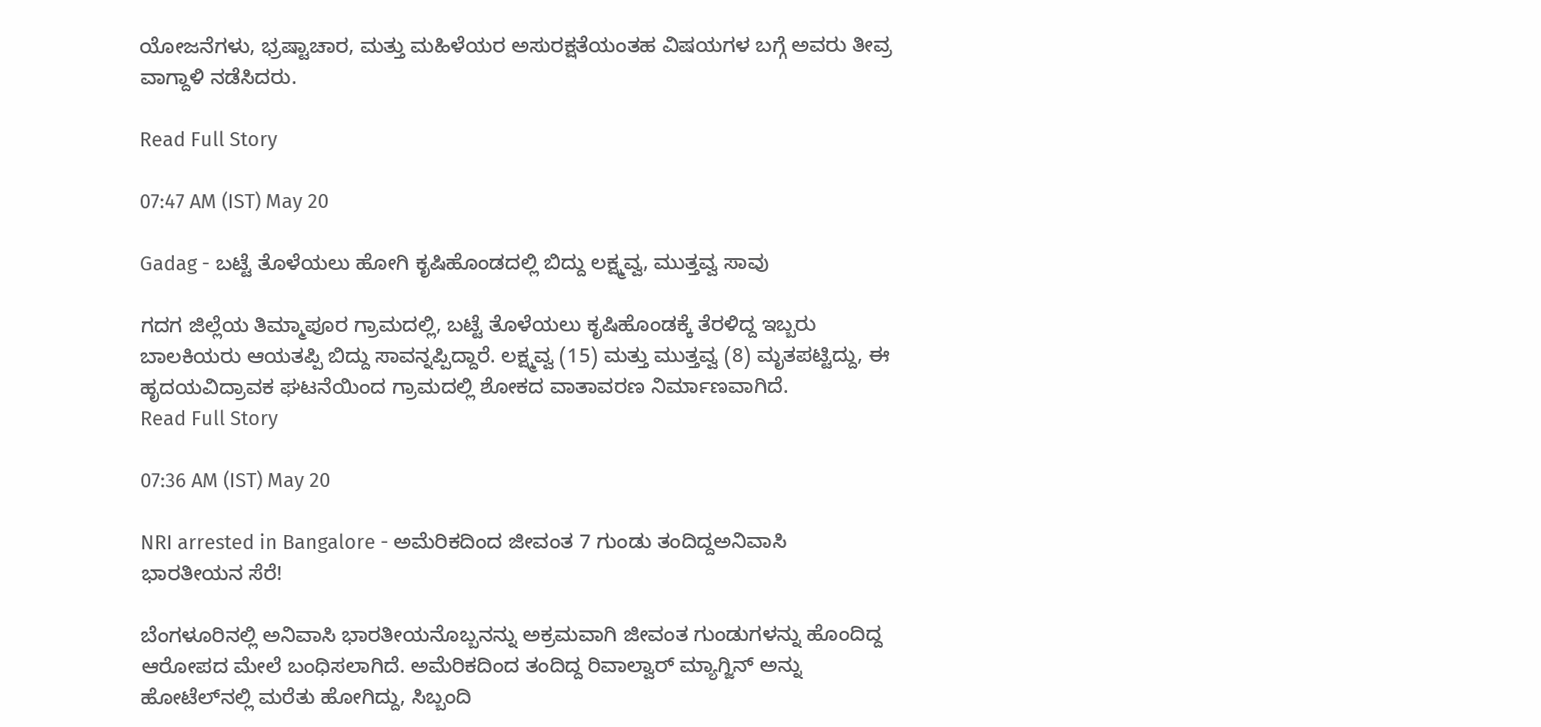ಯೋಜನೆಗಳು, ಭ್ರಷ್ಟಾಚಾರ, ಮತ್ತು ಮಹಿಳೆಯರ ಅಸುರಕ್ಷತೆಯಂತಹ ವಿಷಯಗಳ ಬಗ್ಗೆ ಅವರು ತೀವ್ರ ವಾಗ್ದಾಳಿ ನಡೆಸಿದರು.

Read Full Story

07:47 AM (IST) May 20

Gadag - ಬಟ್ಟೆ ತೊಳೆಯಲು ಹೋಗಿ ಕೃಷಿಹೊಂಡದಲ್ಲಿ ಬಿದ್ದು ಲಕ್ಷ್ಮವ್ವ, ಮುತ್ತವ್ವ ಸಾವು

ಗದಗ ಜಿಲ್ಲೆಯ ತಿಮ್ಮಾಪೂರ ಗ್ರಾಮದಲ್ಲಿ, ಬಟ್ಟೆ ತೊಳೆಯಲು ಕೃಷಿಹೊಂಡಕ್ಕೆ ತೆರಳಿದ್ದ ಇಬ್ಬರು ಬಾಲಕಿಯರು ಆಯತಪ್ಪಿ ಬಿದ್ದು ಸಾವನ್ನಪ್ಪಿದ್ದಾರೆ. ಲಕ್ಷ್ಮವ್ವ (15) ಮತ್ತು ಮುತ್ತವ್ವ (8) ಮೃತಪಟ್ಟಿದ್ದು, ಈ ಹೃದಯವಿದ್ರಾವಕ ಘಟನೆಯಿಂದ ಗ್ರಾಮದಲ್ಲಿ ಶೋಕದ ವಾತಾವರಣ ನಿರ್ಮಾಣವಾಗಿದೆ.
Read Full Story

07:36 AM (IST) May 20

NRI arrested in Bangalore - ಅಮೆರಿಕದಿಂದ ಜೀವಂತ 7 ಗುಂಡು ತಂದಿದ್ದಅನಿವಾಸಿ ಭಾರತೀಯನ ಸೆರೆ!

ಬೆಂಗಳೂರಿನಲ್ಲಿ ಅನಿವಾಸಿ ಭಾರತೀಯನೊಬ್ಬನನ್ನು ಅಕ್ರಮವಾಗಿ ಜೀವಂತ ಗುಂಡುಗಳನ್ನು ಹೊಂದಿದ್ದ ಆರೋಪದ ಮೇಲೆ ಬಂಧಿಸಲಾಗಿದೆ. ಅಮೆರಿಕದಿಂದ ತಂದಿದ್ದ ರಿವಾಲ್ವಾರ್ ಮ್ಯಾಗ್ಜಿನ್‌ ಅನ್ನು ಹೋಟೆಲ್‌ನಲ್ಲಿ ಮರೆತು ಹೋಗಿದ್ದು, ಸಿಬ್ಬಂದಿ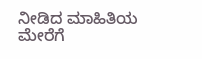ನೀಡಿದ ಮಾಹಿತಿಯ ಮೇರೆಗೆ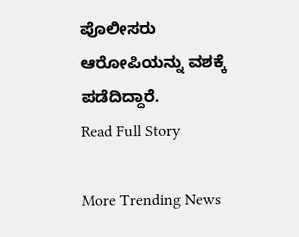ಪೊಲೀಸರು ಆರೋಪಿಯನ್ನು ವಶಕ್ಕೆ ಪಡೆದಿದ್ದಾರೆ.
Read Full Story

More Trending News